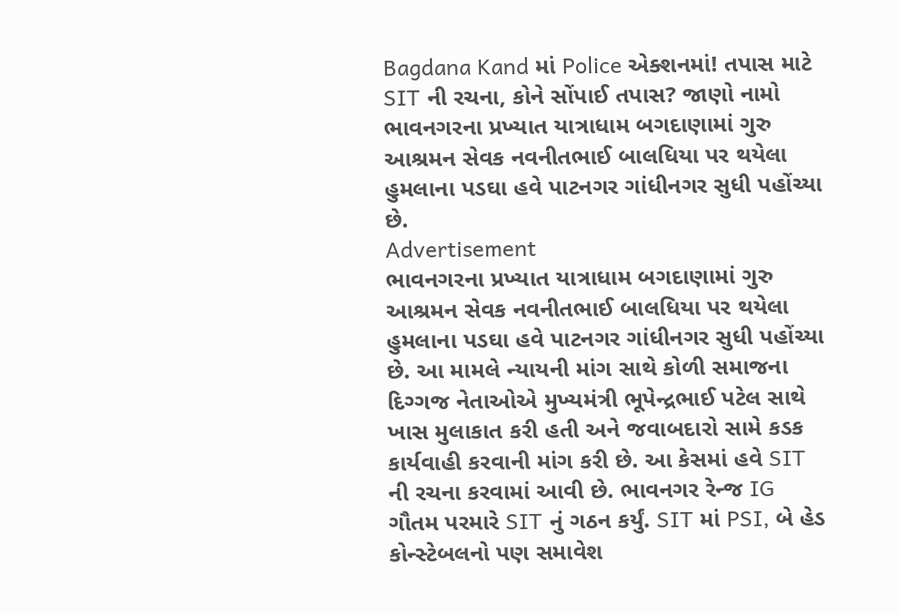Bagdana Kand માં Police એક્શનમાં! તપાસ માટે SIT ની રચના, કોને સોંપાઈ તપાસ? જાણો નામો
ભાવનગરના પ્રખ્યાત યાત્રાધામ બગદાણામાં ગુરુ આશ્રમન સેવક નવનીતભાઈ બાલધિયા પર થયેલા હુમલાના પડઘા હવે પાટનગર ગાંધીનગર સુધી પહોંચ્યા છે.
Advertisement
ભાવનગરના પ્રખ્યાત યાત્રાધામ બગદાણામાં ગુરુ આશ્રમન સેવક નવનીતભાઈ બાલધિયા પર થયેલા હુમલાના પડઘા હવે પાટનગર ગાંધીનગર સુધી પહોંચ્યા છે. આ મામલે ન્યાયની માંગ સાથે કોળી સમાજના દિગ્ગજ નેતાઓએ મુખ્યમંત્રી ભૂપેન્દ્રભાઈ પટેલ સાથે ખાસ મુલાકાત કરી હતી અને જવાબદારો સામે કડક કાર્યવાહી કરવાની માંગ કરી છે. આ કેસમાં હવે SIT ની રચના કરવામાં આવી છે. ભાવનગર રેન્જ IG ગૌતમ પરમારે SIT નું ગઠન કર્યું. SIT માં PSI, બે હેડ કોન્સ્ટેબલનો પણ સમાવેશ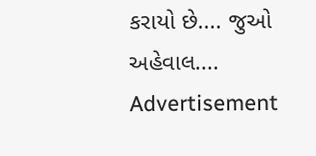કરાયો છે.... જુઓ અહેવાલ....
Advertisement